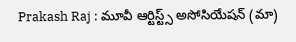Prakash Raj : మూవీ ఆర్టిస్ట్స్ అసోసియేషన్ (మా)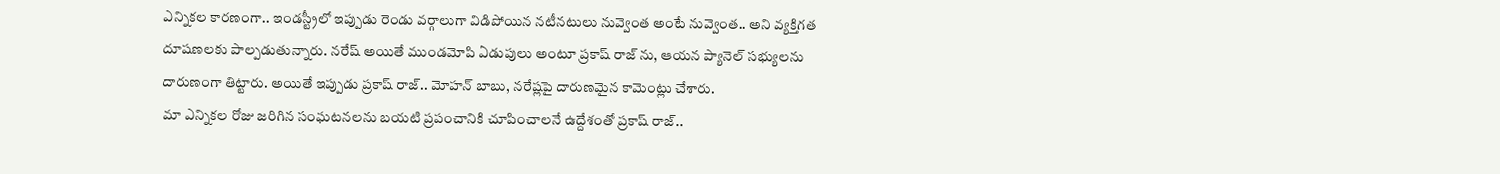ఎన్నికల కారణంగా.. ఇండస్ట్రీలో ఇప్పుడు రెండు వర్గాలుగా విడిపోయిన నటీనటులు నువ్వెంత అంటే నువ్వెంత.. అని వ్యక్తిగత దూషణలకు పాల్పడుతున్నారు. నరేష్ అయితే ముండమోపి ఏడుపులు అంటూ ప్రకాష్ రాజ్ ను, ఆయన ప్యానెల్ సభ్యులను దారుణంగా తిట్టారు. అయితే ఇప్పుడు ప్రకాష్ రాజ్.. మోహన్ బాబు, నరేష్లపై దారుణమైన కామెంట్లు చేశారు.
మా ఎన్నికల రోజు జరిగిన సంఘటనలను బయటి ప్రపంచానికి చూపించాలనే ఉద్దేశంతో ప్రకాష్ రాజ్..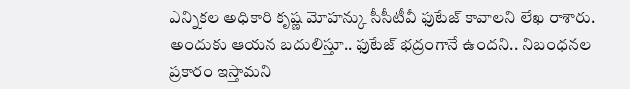ఎన్నికల అధికారి కృష్ణ మోహన్కు సీసీటీవీ ఫుటేజ్ కావాలని లేఖ రాశారు. అందుకు ఆయన బదులిస్తూ.. ఫుటేజ్ భద్రంగానే ఉందని.. నిబంధనల ప్రకారం ఇస్తామని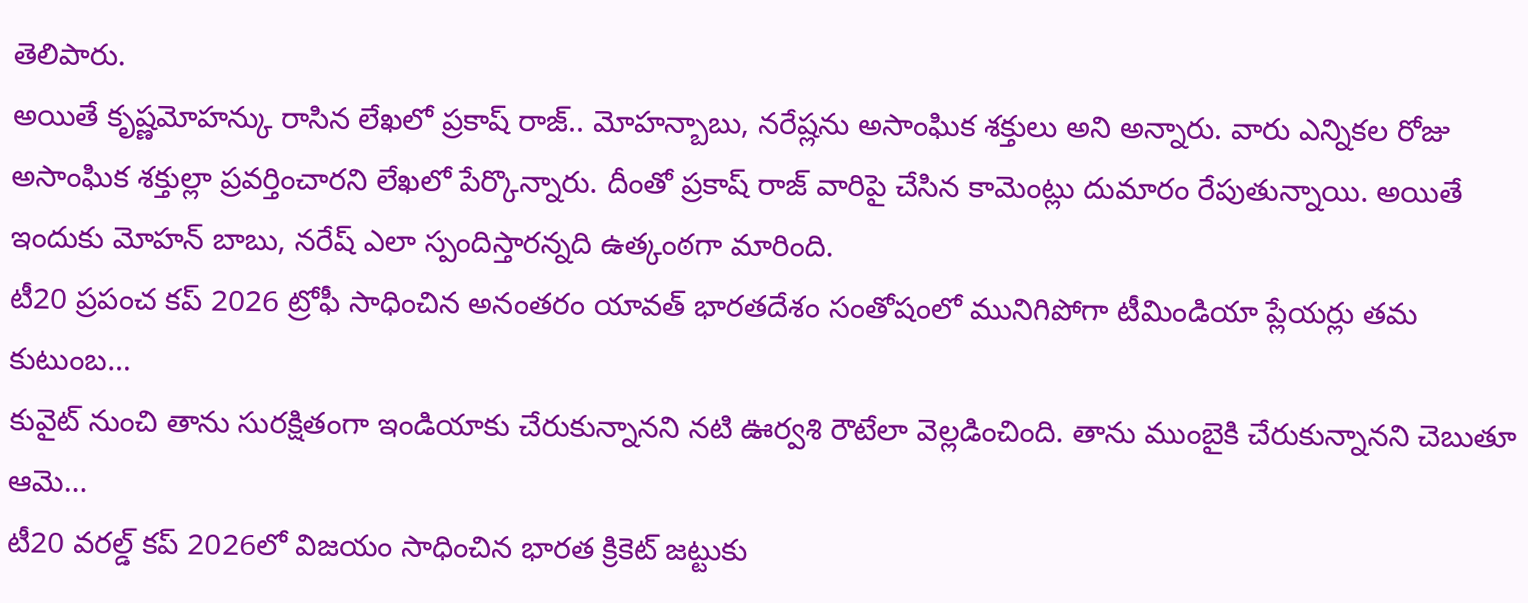తెలిపారు.
అయితే కృష్ణమోహన్కు రాసిన లేఖలో ప్రకాష్ రాజ్.. మోహన్బాబు, నరేష్లను అసాంఘిక శక్తులు అని అన్నారు. వారు ఎన్నికల రోజు అసాంఘిక శక్తుల్లా ప్రవర్తించారని లేఖలో పేర్కొన్నారు. దీంతో ప్రకాష్ రాజ్ వారిపై చేసిన కామెంట్లు దుమారం రేపుతున్నాయి. అయితే ఇందుకు మోహన్ బాబు, నరేష్ ఎలా స్పందిస్తారన్నది ఉత్కంఠగా మారింది.
టీ20 ప్రపంచ కప్ 2026 ట్రోఫీ సాధించిన అనంతరం యావత్ భారతదేశం సంతోషంలో మునిగిపోగా టీమిండియా ప్లేయర్లు తమ కుటుంబ…
కువైట్ నుంచి తాను సురక్షితంగా ఇండియాకు చేరుకున్నానని నటి ఊర్వశి రౌటేలా వెల్లడించింది. తాను ముంబైకి చేరుకున్నానని చెబుతూ ఆమె…
టీ20 వరల్డ్ కప్ 2026లో విజయం సాధించిన భారత క్రికెట్ జట్టుకు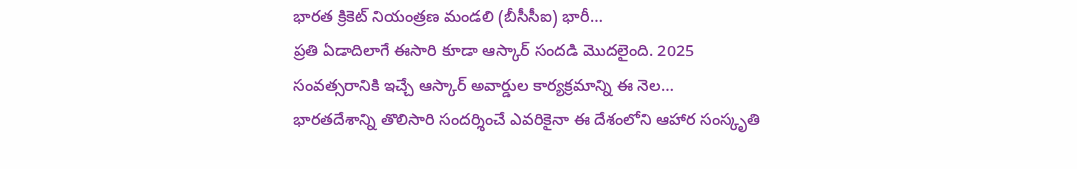భారత క్రికెట్ నియంత్రణ మండలి (బీసీసీఐ) భారీ…
ప్రతి ఏడాదిలాగే ఈసారి కూడా ఆస్కార్ సందడి మొదలైంది. 2025 సంవత్సరానికి ఇచ్చే ఆస్కార్ అవార్డుల కార్యక్రమాన్ని ఈ నెల…
భారతదేశాన్ని తొలిసారి సందర్శించే ఎవరికైనా ఈ దేశంలోని ఆహార సంస్కృతి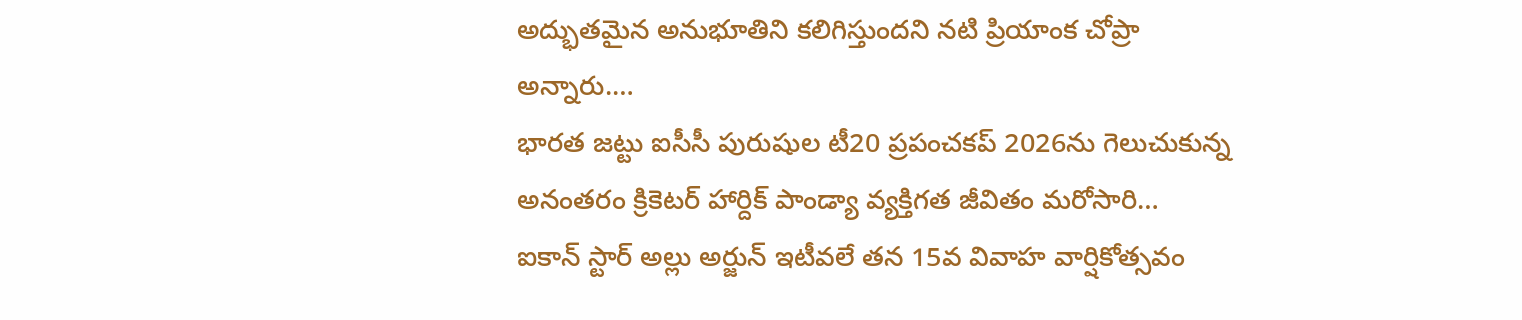అద్భుతమైన అనుభూతిని కలిగిస్తుందని నటి ప్రియాంక చోప్రా అన్నారు.…
భారత జట్టు ఐసీసీ పురుషుల టీ20 ప్రపంచకప్ 2026ను గెలుచుకున్న అనంతరం క్రికెటర్ హార్దిక్ పాండ్యా వ్యక్తిగత జీవితం మరోసారి…
ఐకాన్ స్టార్ అల్లు అర్జున్ ఇటీవలే తన 15వ వివాహ వార్షికోత్సవం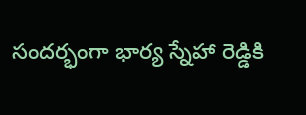సందర్భంగా భార్య స్నేహా రెడ్డికి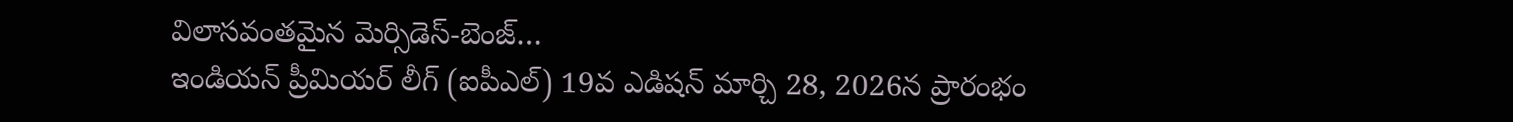విలాసవంతమైన మెర్సిడెస్-బెంజ్…
ఇండియన్ ప్రీమియర్ లీగ్ (ఐపీఎల్) 19వ ఎడిషన్ మార్చి 28, 2026న ప్రారంభం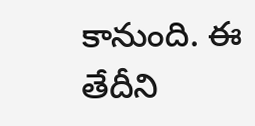కానుంది. ఈ తేదీని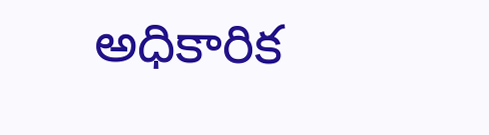అధికారిక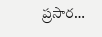ప్రసార…